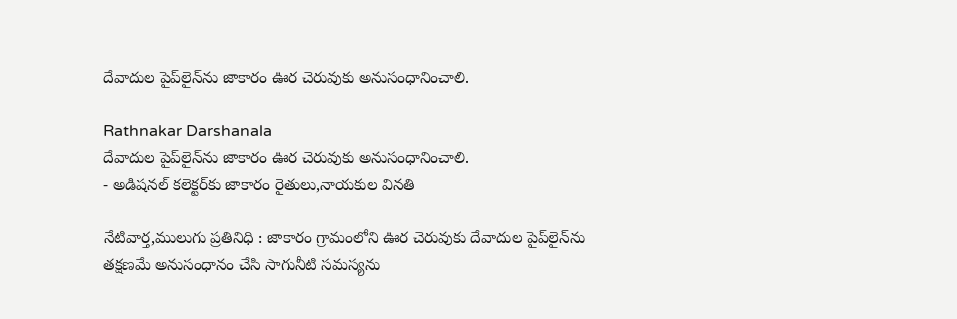దేవాదుల పైప్‌లైన్‌ను జాకారం ఊర చెరువుకు అనుసంధానించాలి.

Rathnakar Darshanala
దేవాదుల పైప్‌లైన్‌ను జాకారం ఊర చెరువుకు అనుసంధానించాలి.
- అడిషనల్ కలెక్టర్‌కు జాకారం రైతులు,నాయకుల వినతి

నేటివార్త,ములుగు ప్రతినిధి : జాకారం గ్రామంలోని ఊర చెరువుకు దేవాదుల పైప్‌లైన్‌ను తక్షణమే అనుసంధానం చేసి సాగునీటి సమస్యను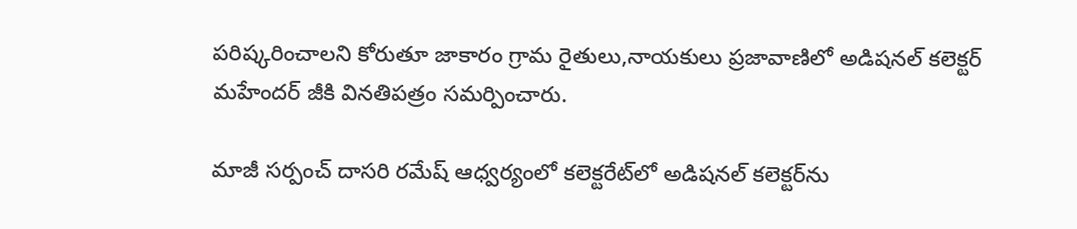పరిష్కరించాలని కోరుతూ జాకారం గ్రామ రైతులు,నాయకులు ప్రజావాణిలో అడిషనల్ కలెక్టర్ మహేందర్ జీకి వినతిపత్రం సమర్పించారు.

మాజీ సర్పంచ్ దాసరి రమేష్ ఆధ్వర్యంలో కలెక్టరేట్‌లో అడిషనల్ కలెక్టర్‌ను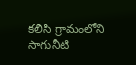కలిసి గ్రామంలోని సాగునీటి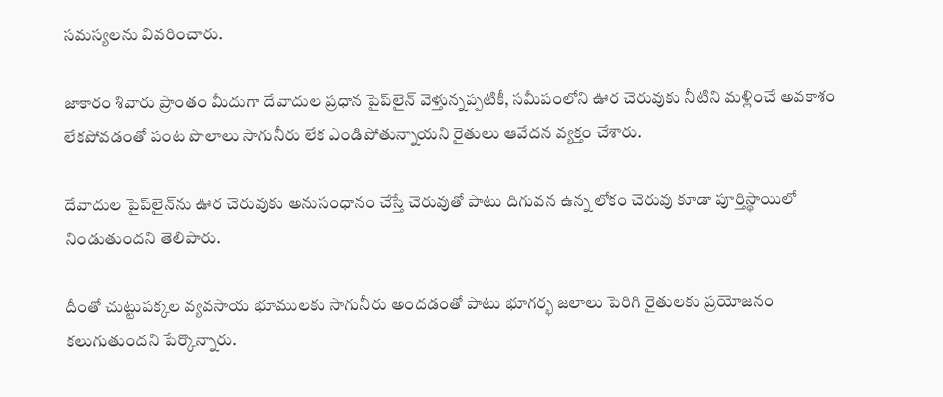సమస్యలను వివరించారు.

జాకారం శివారు ప్రాంతం మీదుగా దేవాదుల ప్రధాన పైప్‌లైన్ వెళ్తున్నప్పటికీ, సమీపంలోని ఊర చెరువుకు నీటిని మళ్లించే అవకాశం లేకపోవడంతో పంట పొలాలు సాగునీరు లేక ఎండిపోతున్నాయని రైతులు ఆవేదన వ్యక్తం చేశారు.

దేవాదుల పైప్‌లైన్‌ను ఊర చెరువుకు అనుసంధానం చేస్తే చెరువుతో పాటు దిగువన ఉన్న లోకం చెరువు కూడా పూర్తిస్థాయిలో నిండుతుందని తెలిపారు.

దీంతో చుట్టుపక్కల వ్యవసాయ భూములకు సాగునీరు అందడంతో పాటు భూగర్భ జలాలు పెరిగి రైతులకు ప్రయోజనం కలుగుతుందని పేర్కొన్నారు.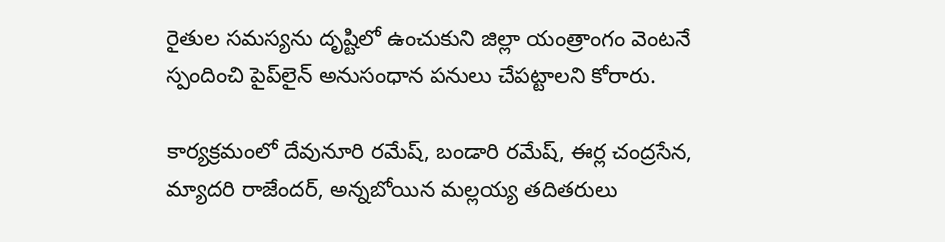రైతుల సమస్యను దృష్టిలో ఉంచుకుని జిల్లా యంత్రాంగం వెంటనే స్పందించి పైప్‌లైన్ అనుసంధాన పనులు చేపట్టాలని కోరారు.

కార్యక్రమంలో దేవునూరి రమేష్, బండారి రమేష్, ఈర్ల చంద్రసేన, మ్యాదరి రాజేందర్, అన్నబోయిన మల్లయ్య తదితరులు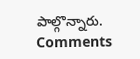పాల్గొన్నారు.
Comments